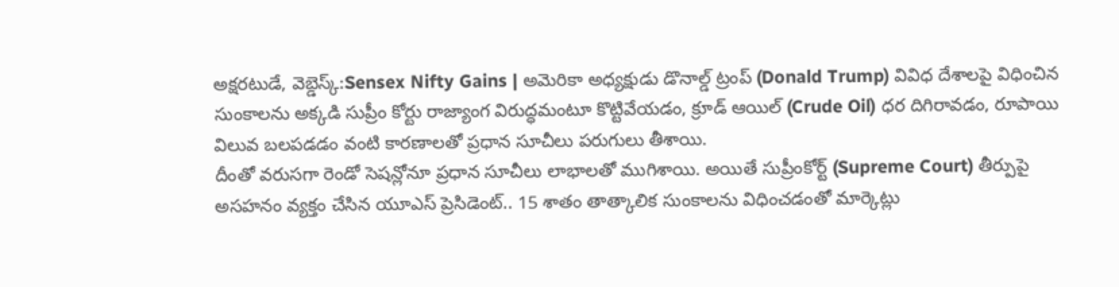అక్షరటుడే, వెబ్డెస్క్:Sensex Nifty Gains | అమెరికా అధ్యక్షుడు డొనాల్డ్ ట్రంప్ (Donald Trump) వివిధ దేశాలపై విధించిన సుంకాలను అక్కడి సుప్రీం కోర్టు రాజ్యాంగ విరుద్ధమంటూ కొట్టివేయడం, క్రూడ్ ఆయిల్ (Crude Oil) ధర దిగిరావడం, రూపాయి విలువ బలపడడం వంటి కారణాలతో ప్రధాన సూచీలు పరుగులు తీశాయి.
దీంతో వరుసగా రెండో సెషన్లోనూ ప్రధాన సూచీలు లాభాలతో ముగిశాయి. అయితే సుప్రీంకోర్ట్ (Supreme Court) తీర్పుపై అసహనం వ్యక్తం చేసిన యూఎస్ ప్రెసిడెంట్.. 15 శాతం తాత్కాలిక సుంకాలను విధించడంతో మార్కెట్లు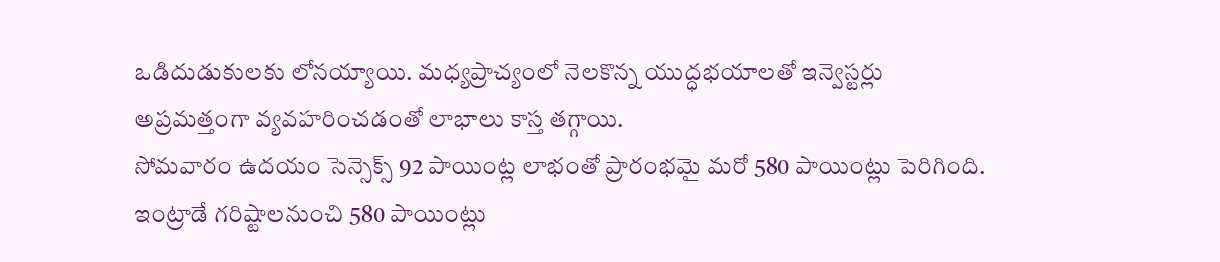ఒడిదుడుకులకు లోనయ్యాయి. మధ్యప్రాచ్యంలో నెలకొన్న యుద్ధభయాలతో ఇన్వెస్టర్లు అప్రమత్తంగా వ్యవహరించడంతో లాభాలు కాస్త తగ్గాయి.
సోమవారం ఉదయం సెన్సెక్స్ 92 పాయింట్ల లాభంతో ప్రారంభమై మరో 580 పాయింట్లు పెరిగింది. ఇంట్రాడే గరిష్టాలనుంచి 580 పాయింట్లు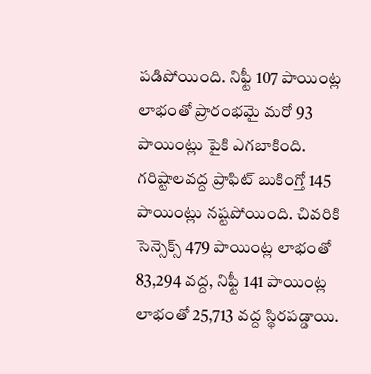పడిపోయింది. నిఫ్టీ 107 పాయింట్ల లాభంతో ప్రారంభమై మరో 93 పాయింట్లు పైకి ఎగబాకింది. గరిష్టాలవద్ద ప్రాఫిట్ బుకింగ్తో 145 పాయింట్లు నష్టపోయింది. చివరికి సెన్సెక్స్ 479 పాయింట్ల లాభంతో 83,294 వద్ద, నిఫ్టీ 141 పాయింట్ల లాభంతో 25,713 వద్ద స్థిరపడ్డాయి.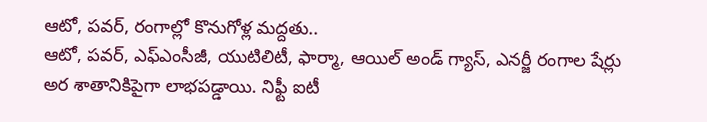ఆటో, పవర్, రంగాల్లో కొనుగోళ్ల మద్దతు..
ఆటో, పవర్, ఎఫ్ఎంసీజీ, యుటిలిటీ, ఫార్మా, ఆయిల్ అండ్ గ్యాస్, ఎనర్జీ రంగాల షేర్లు అర శాతానికిపైగా లాభపడ్డాయి. నిఫ్టీ ఐటీ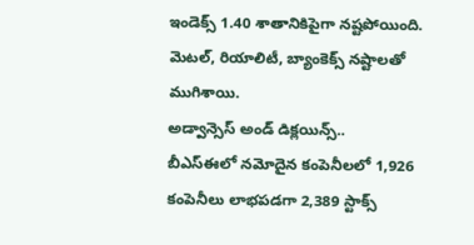ఇండెక్స్ 1.40 శాతానికిపైగా నష్టపోయింది.
మెటల్, రియాలిటీ, బ్యాంకెక్స్ నష్టాలతో ముగిశాయి.
అడ్వాన్సెస్ అండ్ డిక్లయిన్స్..
బీఎస్ఈలో నమోదైన కంపెనీలలో 1,926 కంపెనీలు లాభపడగా 2,389 స్టాక్స్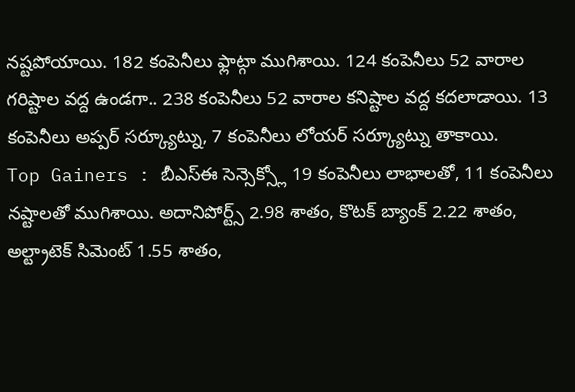నష్టపోయాయి. 182 కంపెనీలు ఫ్లాట్గా ముగిశాయి. 124 కంపెనీలు 52 వారాల గరిష్టాల వద్ద ఉండగా.. 238 కంపెనీలు 52 వారాల కనిష్టాల వద్ద కదలాడాయి. 13 కంపెనీలు అప్పర్ సర్క్యూట్ను, 7 కంపెనీలు లోయర్ సర్క్యూట్ను తాకాయి.
Top Gainers : బీఎస్ఈ సెన్సెక్స్లో 19 కంపెనీలు లాభాలతో, 11 కంపెనీలు నష్టాలతో ముగిశాయి. అదానిపోర్ట్స్ 2.98 శాతం, కొటక్ బ్యాంక్ 2.22 శాతం, అల్ట్రాటెక్ సిమెంట్ 1.55 శాతం,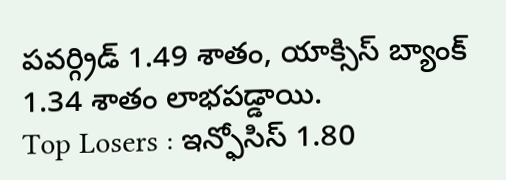పవర్గ్రిడ్ 1.49 శాతం, యాక్సిస్ బ్యాంక్ 1.34 శాతం లాభపడ్డాయి.
Top Losers : ఇన్ఫోసిస్ 1.80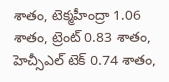శాతం, టెక్మహీంద్రా 1.06 శాతం, ట్రెంట్ 0.83 శాతం, హెచ్సీఎల్ టెక్ 0.74 శాతం,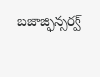బజాజ్ఫిన్సర్వ్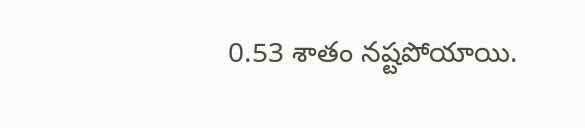0.53 శాతం నష్టపోయాయి.